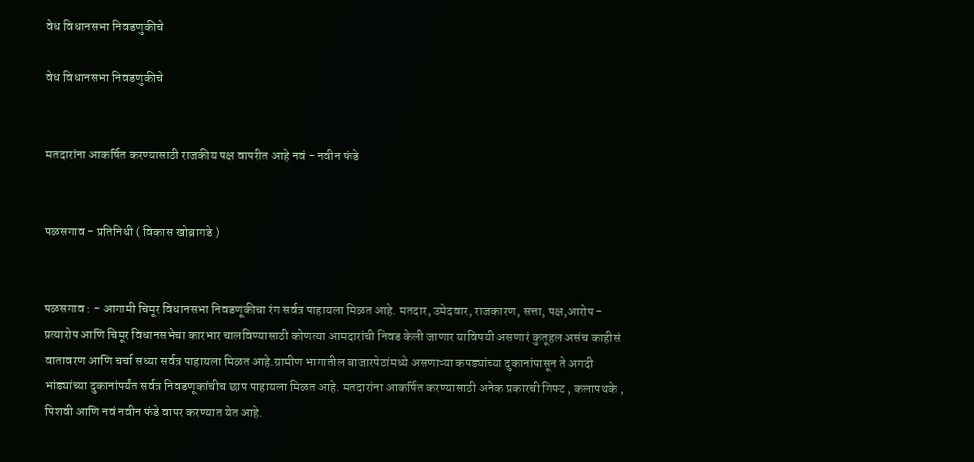वेध विधानसभा निवडणुकीचे

वेध विधानसभा निवडणुकीचे


मतदारांना आकर्षित करण्यासाठी राजकीय पक्ष वापरीत आहे नवं - नवीन फंडे


पळसगाव - प्रतिनिधी ( विकास खोब्रागडे )


पळसगाव : - आगामी चिमूर विधानसभा निवडणूकीचा रंग सर्वत्र पाहायला मिळत आहे. मतदार, उमेदवार, राजकारण, सत्ता, पक्ष,आरोप - प्रत्यारोप आणि चिमूर विधानसभेचा कारभार चालविण्यासाठी कोणत्या आमदारांची निवड केली जाणार याविषयी असणारं कुतूहल असंच काहीसं वातावरण आणि चर्चा सध्या सर्वत्र पाहायला मिळत आहे.ग्रामीण भागातील बाजारपेठांमध्ये असणाऱ्या कपड्यांच्या दुकानांपासून ते अगदी भांड्यांच्या दुकानांपर्यंत सर्वत्र निवडणूकांचीच छाप पाहायला मिळत आहे. मतदारांना आकर्षित करण्यासाठी अनेक प्रकारची गिफ्ट , कलापथके , पिशवी आणि नवं नवीन फंडे वापर करण्यात येत आहे.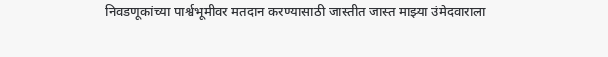निवडणूकांच्या पार्श्वभूमीवर मतदान करण्यासाठी जास्तीत जास्त माझ्या उंमेदवाराला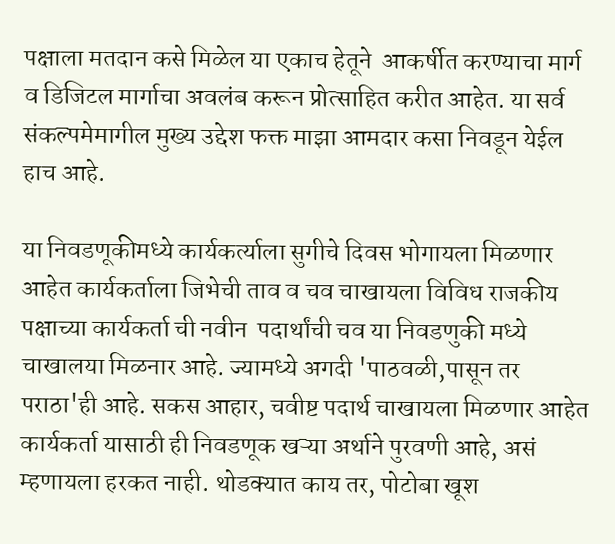पक्षाला मतदान कसे मिळेल या एकाच हेतूने  आकर्षीत करण्याचा मार्ग व डिजिटल मार्गाचा अवलंब करून प्रोत्साहित करीत आहेत. या सर्व संकल्पमेमागील मुख्य उद्देश फक्त माझा आमदार कसा निवडून येईल हाच आहे.

या निवडणूकीमध्ये कार्यकर्त्याला सुगीचे दिवस भोगायला मिळणार आहेत कार्यकर्ताला जिभेची ताव व चव चाखायला विविध राजकीय पक्षाच्या कार्यकर्ता ची नवीन  पदार्थांची चव या निवडणुकी मध्ये चाखालया मिळनार आहे. ज्यामध्ये अगदी 'पाठवळी,पासून तर पराठा'ही आहे. सकस आहार, चवीष्ट पदार्थ चाखायला मिळणार आहेत कार्यकर्ता यासाठी ही निवडणूक खऱ्या अर्थाने पुरवणी आहे, असं म्हणायला हरकत नाही. थोडक्यात काय तर, पोटोबा खूश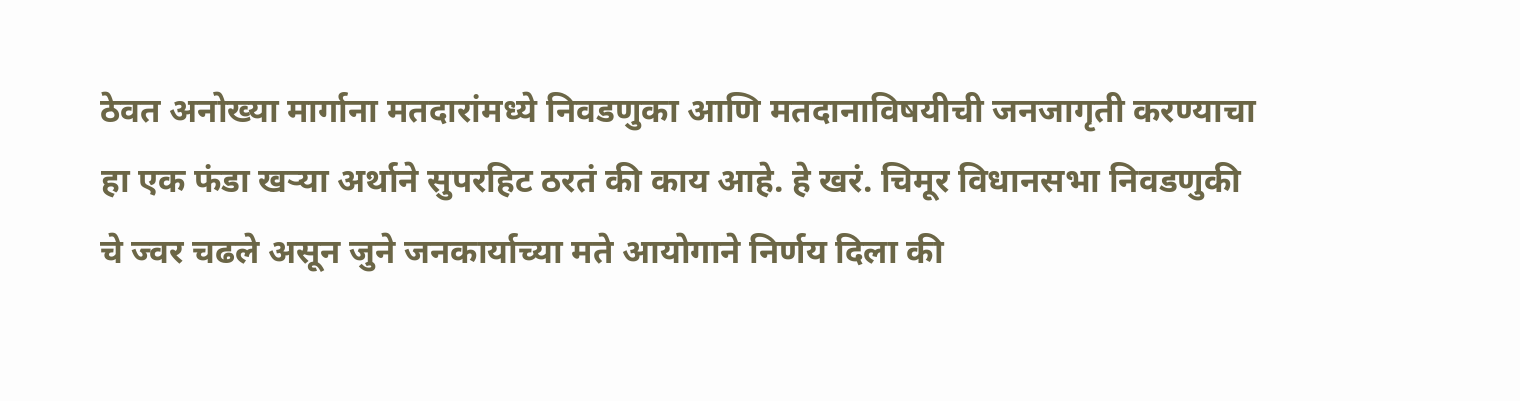ठेवत अनोख्या मार्गाना मतदारांमध्ये निवडणुका आणि मतदानाविषयीची जनजागृती करण्याचा हा एक फंडा खऱ्या अर्थाने सुपरहिट ठरतं की काय आहे. हे खरं. चिमूर विधानसभा निवडणुकी चे ज्वर चढले असून जुने जनकार्याच्या मते आयोगाने निर्णय दिला की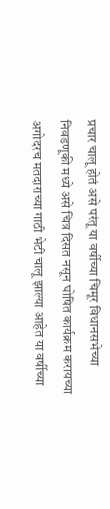प्रचार चालू होतं असे परंतू या वर्षीच्या चिमूर विधानसभेच्या निवडणूकी मध्ये असे चित्र दिसत नसून घोषित कार्यक्रम करायच्या अगोदरच मतदाराच्या गाठी भेटी चालू झाल्या आहेत या वर्षीच्या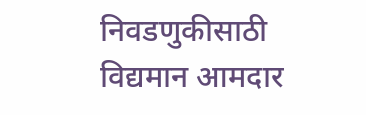निवडणुकीसाठी विद्यमान आमदार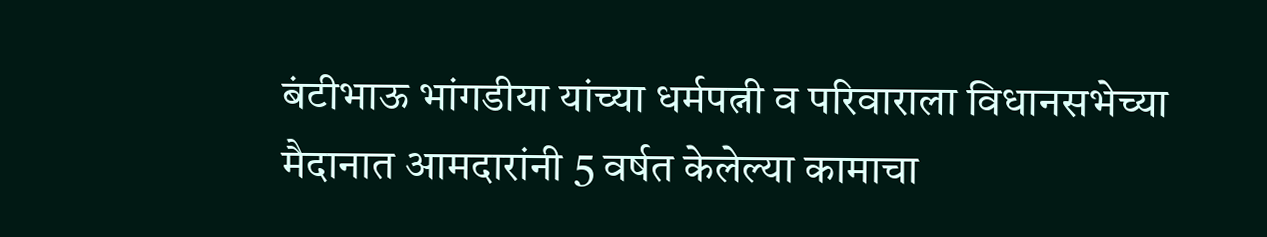बंटीभाऊ भांगडीया यांच्या धर्मपत्नी व परिवाराला विधानसभेच्या मैदानात आमदारांनी 5 वर्षत केलेल्या कामाचा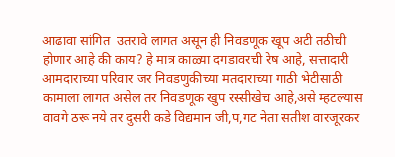आढावा सांगित  उतरावे लागत असून ही निवडणूक खूप अटी तठीची होणार आहे की काय? हे मात्र काळ्या दगडावरची रेष आहे, सत्तादारी  आमदाराच्या परिवार जर निवडणुकीच्या मतदाराच्या गाठी भेटीसाठी कामाला लागत असेल तर निवडणूक खुप रस्सीखेच आहे,असे म्हटल्यास वावगे ठरू नये तर दुसरी कडे विद्यमान जी,प,गट नेता सतीश वारजूरकर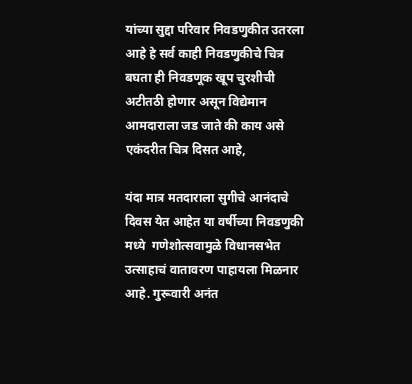यांच्या सुद्दा परिवार निवडणुकीत उतरला आहे हे सर्व काही निवडणुकीचे चित्र बघता ही निवडणूक खूप चुरशीची अटीतठी होणार असून विद्येमान आमदाराला जड जाते की काय असे एकंदरीत चित्र दिसत आहे,

यंदा मात्र मतदाराला सुगीचे आनंदाचे दिवस येत आहेत या वर्षीच्या निवडणुकी मध्ये  गणेशोत्सवामुळे विधानसभेत उत्साहाचं वातावरण पाहायला मिळनार आहे. गुरूवारी अनंत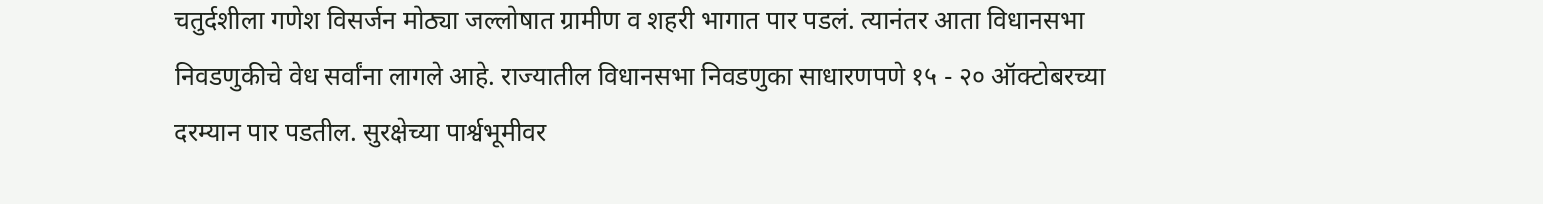चतुर्दशीला गणेश विसर्जन मोठ्या जल्लोषात ग्रामीण व शहरी भागात पार पडलं. त्यानंतर आता विधानसभा निवडणुकीचे वेध सर्वांना लागले आहे. राज्यातील विधानसभा निवडणुका साधारणपणे १५ - २० ऑक्टोबरच्या दरम्यान पार पडतील. सुरक्षेच्या पार्श्वभूमीवर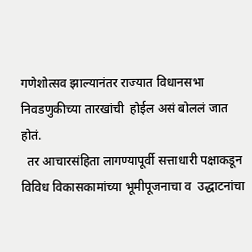गणेशोत्सव झाल्यानंतर राज्यात विधानसभा निवडणुकीच्या तारखांची  होईल असं बोललं जात होतं.
  तर आचारसंहिता लागण्यापूर्वी सत्ताधारी पक्षाकडून विविध विकासकामांच्या भूमीपूजनाचा व  उद्धाटनांचा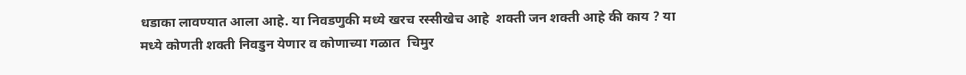धडाका लावण्यात आला आहे. या निवडणुकी मध्ये खरच रस्सीखेच आहे  शक्ती जन शक्ती आहे की काय ? या मध्ये कोणती शक्ती निवडुन येणार व कोणाच्या गळात  चिमुर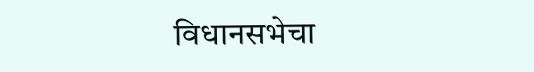विधानसभेचा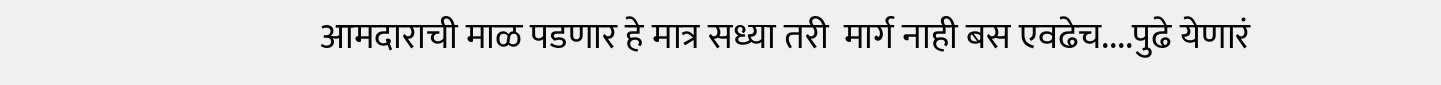आमदाराची माळ पडणार हे मात्र सध्या तरी  मार्ग नाही बस एवढेच....पुढे येणारं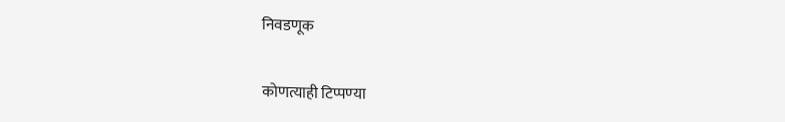निवडणूक

कोणत्याही टिप्पण्‍या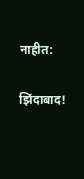नाहीत:

झिंदाबाद!